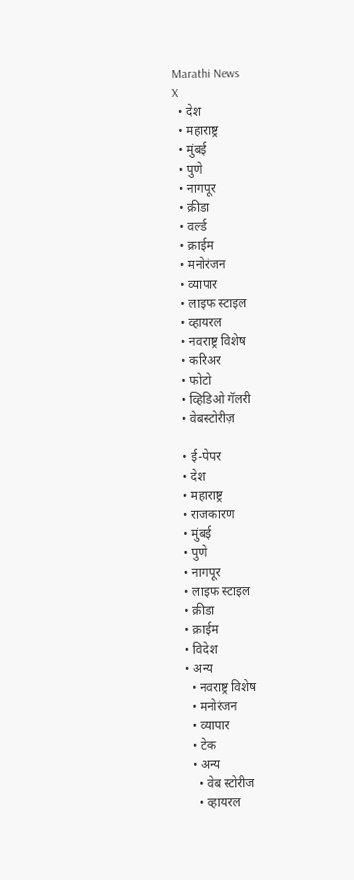Marathi News
X
  • देश
  • महाराष्ट्र
  • मुंबई
  • पुणे
  • नागपूर
  • क्रीडा
  • वर्ल्ड
  • क्राईम
  • मनोरंजन
  • व्यापार
  • लाइफ स्टाइल
  • व्हायरल
  • नवराष्ट्र विशेष
  • करिअर
  • फोटो
  • व्हिडिओ गॅलरी
  • वेबस्टोरीज़

  • ई-पेपर
  • देश
  • महाराष्ट्र
  • राजकारण
  • मुंबई
  • पुणे
  • नागपूर
  • लाइफ स्टाइल
  • क्रीडा
  • क्राईम
  • विदेश
  • अन्य
    • नवराष्ट्र विशेष
    • मनोरंजन
    • व्यापार
    • टेक
    • अन्य
      • वेब स्टोरीज
      • व्हायरल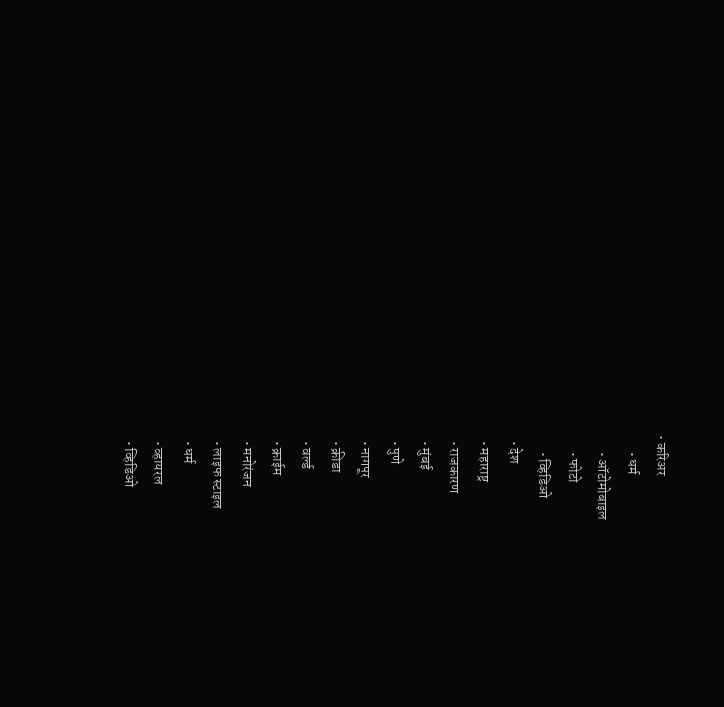• करिअर
      • धर्म
      • ऑटोमोबाइल
      • फोटो
      • व्हिडिओ
  • देश
  • महाराष्ट्र
  • राजकारण
  • मुंबई
  • पुणे
  • नागपूर
  • क्रीडा
  • वर्ल्ड
  • क्राईम
  • मनोरंजन
  • लाइफ स्टाइल
  • धर्म
  • व्हायरल
  • व्हिडिओ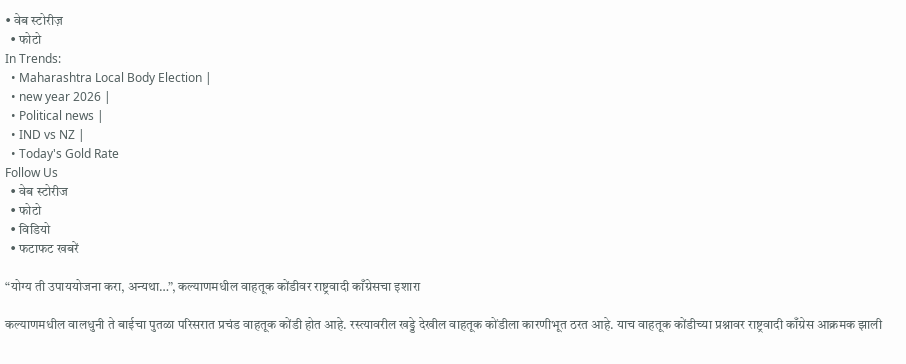• वेब स्टोरीज़
  • फोटो
In Trends:
  • Maharashtra Local Body Election |
  • new year 2026 |
  • Political news |
  • IND vs NZ |
  • Today's Gold Rate
Follow Us
  • वेब स्टोरीज
  • फोटो
  • विडियो
  • फटाफट खबरें

“योग्य ती उपाययोजना करा, अन्यथा…”, कल्याणमधील वाहतूक कोंडीवर राष्ट्रवादी काँग्रेसचा इशारा

कल्याणमधील वालधुनी ते बाईचा पुतळा परिसरात प्रचंड वाहतूक कोंडी होत आहे. रस्त्यावरील खड्डे देखील वाहतूक कोंडीला कारणीभूत ठरत आहे. याच वाहतूक कोंडीच्या प्रश्नावर राष्ट्रवादी काँग्रेस आक्रमक झाली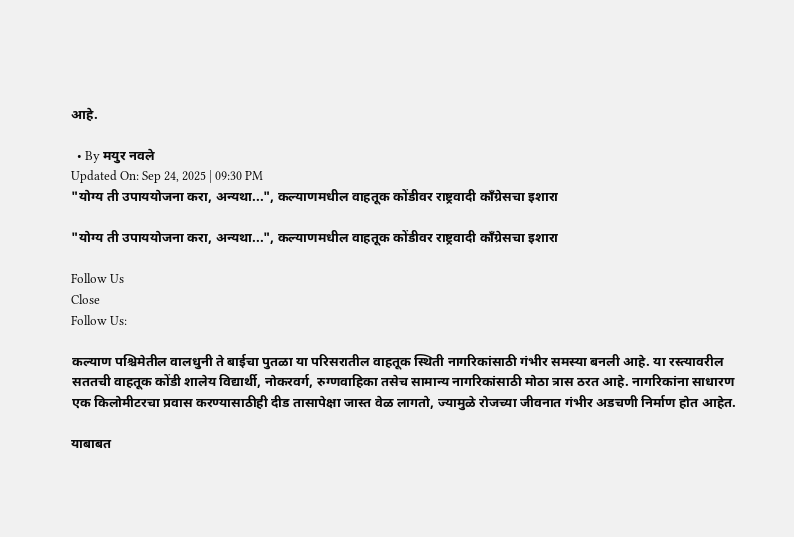आहे.

  • By मयुर नवले
Updated On: Sep 24, 2025 | 09:30 PM
"योग्य ती उपाययोजना करा, अन्यथा...", कल्याणमधील वाहतूक कोंडीवर राष्ट्रवादी काँग्रेसचा इशारा

"योग्य ती उपाययोजना करा, अन्यथा...", कल्याणमधील वाहतूक कोंडीवर राष्ट्रवादी काँग्रेसचा इशारा

Follow Us
Close
Follow Us:

कल्याण पश्चिमेतील वालधुनी ते बाईचा पुतळा या परिसरातील वाहतूक स्थिती नागरिकांसाठी गंभीर समस्या बनली आहे. या रस्त्यावरील सततची वाहतूक कोंडी शालेय विद्यार्थी, नोकरवर्ग, रुग्णवाहिका तसेच सामान्य नागरिकांसाठी मोठा त्रास ठरत आहे. नागरिकांना साधारण एक किलोमीटरचा प्रवास करण्यासाठीही दीड तासापेक्षा जास्त वेळ लागतो, ज्यामुळे रोजच्या जीवनात गंभीर अडचणी निर्माण होत आहेत.

याबाबत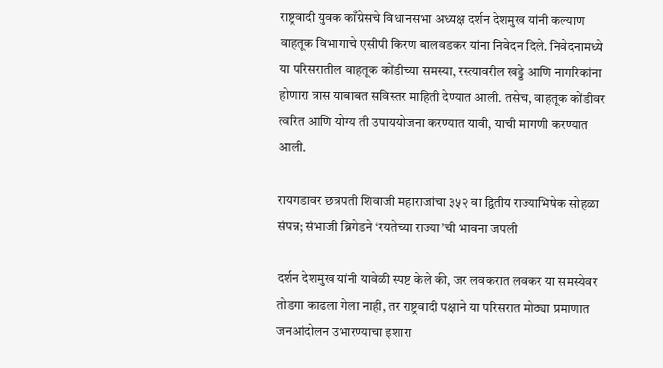राष्ट्रवादी युवक काँग्रेसचे विधानसभा अध्यक्ष दर्शन देशमुख यांनी कल्याण वाहतूक विभागाचे एसीपी किरण बालवडकर यांना निवेदन दिले. निवेदनामध्ये या परिसरातील वाहतूक कोंडीच्या समस्या, रस्त्यावरील खड्डे आणि नागरिकांना होणारा त्रास याबाबत सविस्तर माहिती देण्यात आली. तसेच, वाहतूक कोंडीवर त्वरित आणि योग्य ती उपाययोजना करण्यात यावी, याची मागणी करण्यात आली.

रायगडावर छत्रपती शिवाजी महाराजांचा ३५२ वा द्वितीय राज्याभिषेक सोहळा संपन्न; संभाजी ब्रिगेडने ‘रयतेच्या राज्या’ची भावना जपली

दर्शन देशमुख यांनी यावेळी स्पष्ट केले की, जर लवकरात लवकर या समस्येवर तोडगा काढला गेला नाही, तर राष्ट्रवादी पक्षाने या परिसरात मोठ्या प्रमाणात जनआंदोलन उभारण्याचा इशारा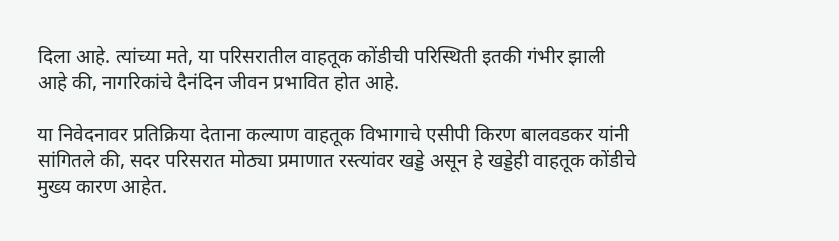दिला आहे. त्यांच्या मते, या परिसरातील वाहतूक कोंडीची परिस्थिती इतकी गंभीर झाली आहे की, नागरिकांचे दैनंदिन जीवन प्रभावित होत आहे.

या निवेदनावर प्रतिक्रिया देताना कल्याण वाहतूक विभागाचे एसीपी किरण बालवडकर यांनी सांगितले की, सदर परिसरात मोठ्या प्रमाणात रस्त्यांवर खड्डे असून हे खड्डेही वाहतूक कोंडीचे मुख्य कारण आहेत.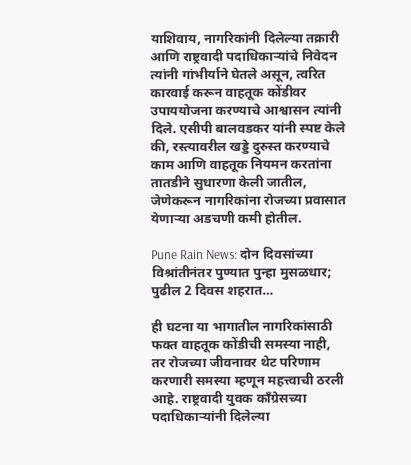याशिवाय, नागरिकांनी दिलेल्या तक्रारी आणि राष्ट्रवादी पदाधिकाऱ्यांचे निवेदन त्यांनी गांभीर्याने घेतले असून, त्वरित कारवाई करून वाहतूक कोंडीवर उपाययोजना करण्याचे आश्वासन त्यांनी दिले. एसीपी बालवडकर यांनी स्पष्ट केले की, रस्त्यावरील खड्डे दुरुस्त करण्याचे काम आणि वाहतूक नियमन करतांना तातडीने सुधारणा केली जातील, जेणेकरून नागरिकांना रोजच्या प्रवासात येणाऱ्या अडचणी कमी होतील.

Pune Rain News: दोन दिवसांच्या विश्रांतीनंतर पुण्यात पुन्हा मुसळधार; पुढील 2 दिवस शहरात…

ही घटना या भागातील नागरिकांसाठी फक्त वाहतूक कोंडीची समस्या नाही, तर रोजच्या जीवनावर थेट परिणाम करणारी समस्या म्हणून महत्त्वाची ठरली आहे. राष्ट्रवादी युवक काँग्रेसच्या पदाधिकाऱ्यांनी दिलेल्या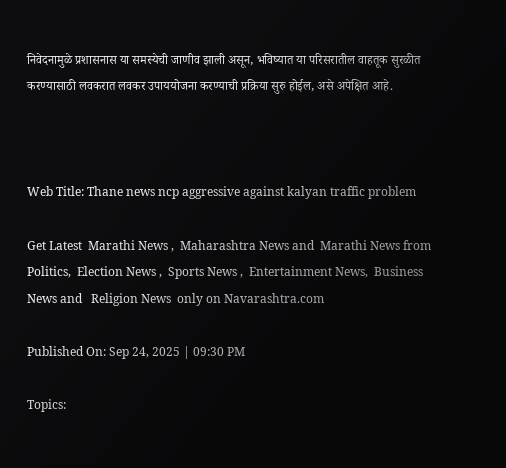निवेदनामुळे प्रशासनास या समस्येची जाणीव झाली असून, भविष्यात या परिसरातील वाहतूक सुरळीत करण्यासाठी लवकरात लवकर उपाययोजना करण्याची प्रक्रिया सुरु होईल, असे अपेक्षित आहे.



Web Title: Thane news ncp aggressive against kalyan traffic problem

Get Latest  Marathi News ,  Maharashtra News and  Marathi News from Politics,  Election News ,  Sports News ,  Entertainment News,  Business News and   Religion News  only on Navarashtra.com

Published On: Sep 24, 2025 | 09:30 PM

Topics: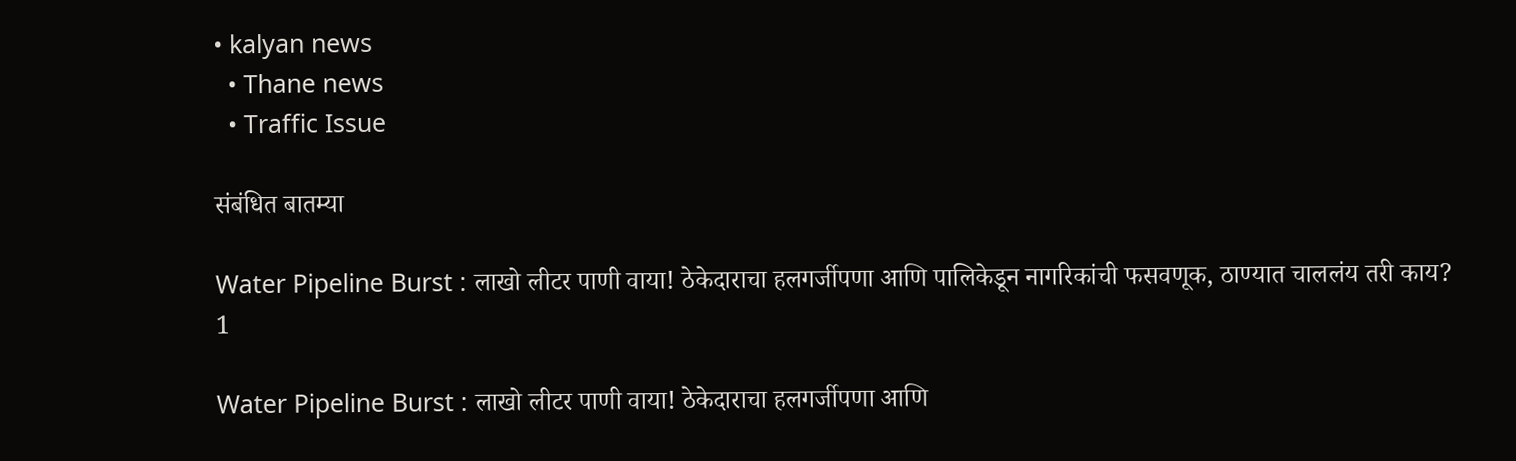• kalyan news
  • Thane news
  • Traffic Issue

संबंधित बातम्या

Water Pipeline Burst : लाखो लीटर पाणी वाया! ठेकेदाराचा हलगर्जीपणा आणि पालिकेडून नागरिकांची फसवणूक, ठाण्यात चाललंय तरी काय?
1

Water Pipeline Burst : लाखो लीटर पाणी वाया! ठेकेदाराचा हलगर्जीपणा आणि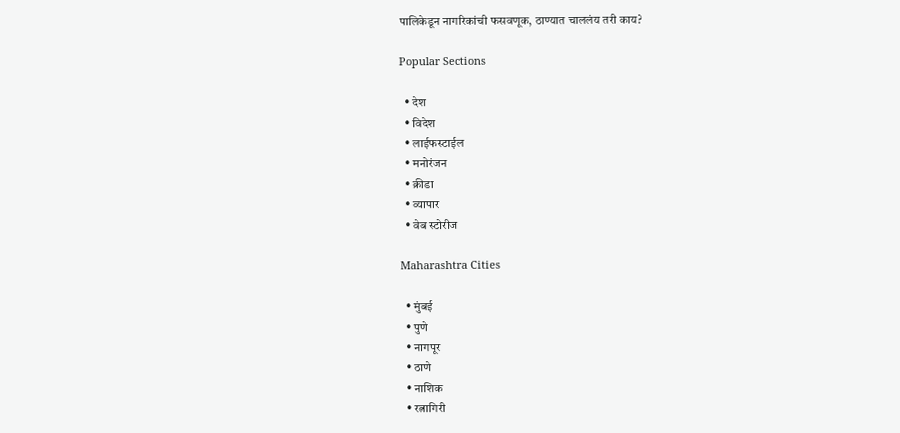पालिकेडून नागरिकांची फसवणूक, ठाण्यात चाललंय तरी काय?

Popular Sections

  • देश
  • विदेश
  • लाईफस्टाईल
  • मनोरंजन
  • क्रीडा
  • व्यापार
  • वेब स्टोरीज

Maharashtra Cities

  • मुंबई
  • पुणे
  • नागपूर
  • ठाणे
  • नाशिक
  • रत्नागिरी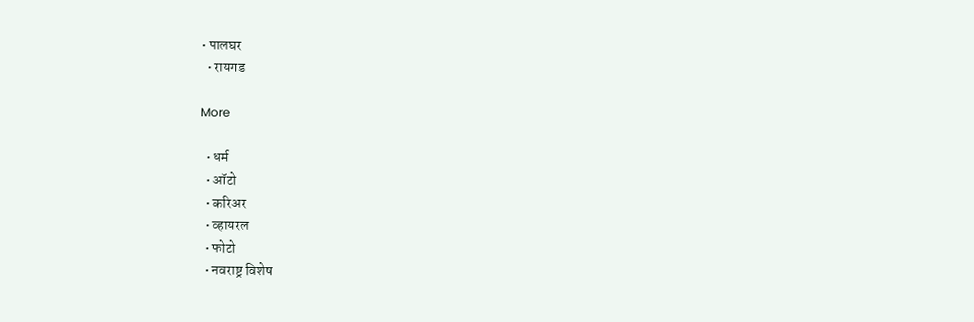• पालघर
  • रायगड

More

  • धर्म
  • ऑटो
  • करिअर
  • व्हायरल
  • फोटो
  • नवराष्ट्र विशेष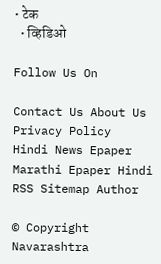• टेक
  • व्हिडिओ

Follow Us On

Contact Us About Us Privacy Policy
Hindi News Epaper Marathi Epaper Hindi RSS Sitemap Author

© Copyright Navarashtra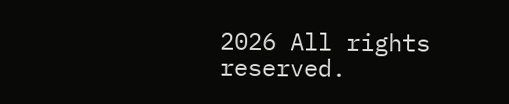2026 All rights reserved.